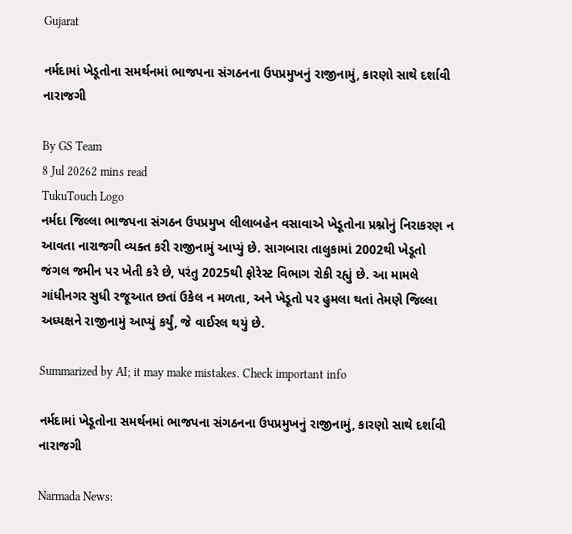Gujarat

નર્મદામાં ખેડૂતોના સમર્થનમાં ભાજપના સંગઠનના ઉપપ્રમુખનું રાજીનામું, કારણો સાથે દર્શાવી નારાજગી

By GS Team
8 Jul 20262 mins read
TukuTouch Logo
નર્મદા જિલ્લા ભાજપના સંગઠન ઉપપ્રમુખ લીલાબહેન વસાવાએ ખેડૂતોના પ્રશ્નોનું નિરાકરણ ન આવતા નારાજગી વ્યક્ત કરી રાજીનામું આપ્યું છે. સાગબારા તાલુકામાં 2002થી ખેડૂતો જંગલ જમીન પર ખેતી કરે છે, પરંતુ 2025થી ફોરેસ્ટ વિભાગ રોકી રહ્યું છે. આ મામલે ગાંધીનગર સુધી રજૂઆત છતાં ઉકેલ ન મળતા, અને ખેડૂતો પર હુમલા થતાં તેમણે જિલ્લા અધ્યક્ષને રાજીનામું આપ્યું કર્યું, જે વાઈરલ થયું છે.

Summarized by AI; it may make mistakes. Check important info

નર્મદામાં ખેડૂતોના સમર્થનમાં ભાજપના સંગઠનના ઉપપ્રમુખનું રાજીનામું, કારણો સાથે દર્શાવી નારાજગી

Narmada News: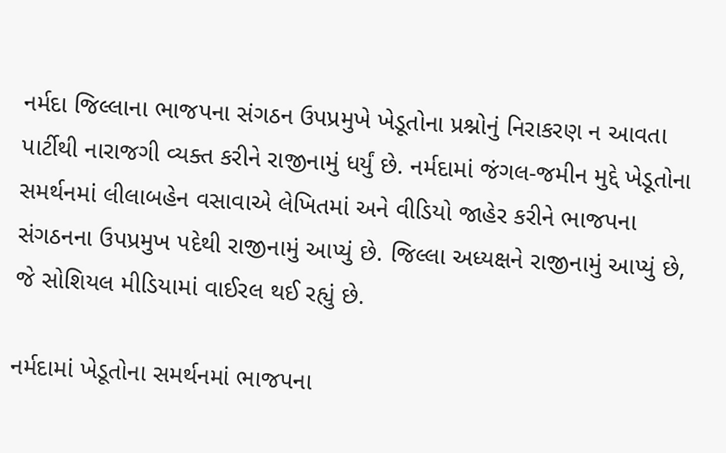નર્મદા જિલ્લાના ભાજપના સંગઠન ઉપપ્રમુખે ખેડૂતોના પ્રશ્નોનું નિરાકરણ ન આવતા પાર્ટીથી નારાજગી વ્યક્ત કરીને રાજીનામું ધર્યું છે. નર્મદામાં જંગલ-જમીન મુદ્દે ખેડૂતોના સમર્થનમાં લીલાબહેન વસાવાએ લેખિતમાં અને વીડિયો જાહેર કરીને ભાજપના સંગઠનના ઉપપ્રમુખ પદેથી રાજીનામું આપ્યું છે. જિલ્લા અધ્યક્ષને રાજીનામું આપ્યું છે, જે સોશિયલ મીડિયામાં વાઈરલ થઈ રહ્યું છે.

નર્મદામાં ખેડૂતોના સમર્થનમાં ભાજપના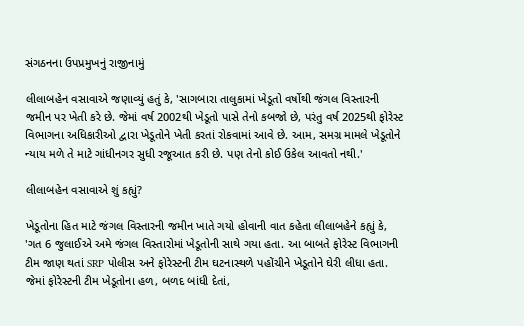સંગઠનના ઉપપ્રમુખનું રાજીનામું

લીલાબહેન વસાવાએ જણાવ્યું હતું કે, 'સાગબારા તાલુકામાં ખેડૂતો વર્ષોથી જંગલ વિસ્તારની જમીન પર ખેતી કરે છે. જેમાં વર્ષ 2002થી ખેડૂતો પાસે તેનો કબજો છે, પરંતુ વર્ષ 2025થી ફોરેસ્ટ વિભાગના અધિકારીઓ દ્વારા ખેડૂતોને ખેતી કરતાં રોકવામાં આવે છે. આમ, સમગ્ર મામલે ખેડૂતોને ન્યાય મળે તે માટે ગાંધીનગર સુધી રજૂઆત કરી છે. પણ તેનો કોઈ ઉકેલ આવતો નથી.'

લીલાબહેન વસાવાએ શું કહ્યું?

ખેડૂતોના હિત માટે જંગલ વિસ્તારની જમીન ખાતે ગયો હોવાની વાત કહેતા લીલાબહેને કહ્યું કે, 'ગત 6 જુલાઈએ અમે જંગલ વિસ્તારોમાં ખેડૂતોની સાથે ગયા હતા. આ બાબતે ફોરેસ્ટ વિભાગની ટીમ જાણ થતાં SRP પોલીસ અને ફોરેસ્ટની ટીમ ઘટનાસ્થળે પહોંચીને ખેડૂતોને ઘેરી લીધા હતા. જેમાં ફોરેસ્ટની ટીમ ખેડૂતોના હળ, બળદ બાંધી દેતાં,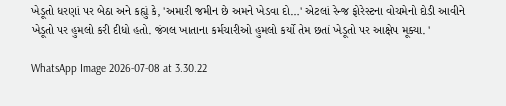ખેડૂતો ધરણાં પર બેઠા અને કહ્યું કે, 'અમારી જમીન છે અમને ખેડવા દો…' એટલાં રેન્જ ફોરેસ્ટના વોચમેનો દોડી આવીને ખેડૂતો પર હુમલો કરી દીધો હતો. જંગલ ખાતાના કર્મચારીઓ હુમલો કર્યો તેમ છતાં ખેડૂતો પર આક્ષેપ મૂક્યા. '

WhatsApp Image 2026-07-08 at 3.30.22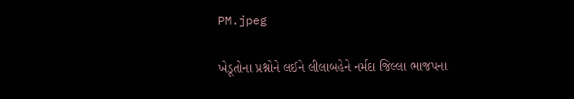PM.jpeg

ખેડૂતોના પ્રશ્નોને લઈને લીલાબહેને નર્મદા જિલ્લા ભાજપના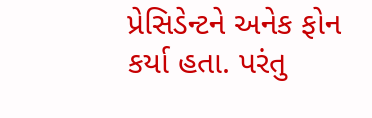પ્રેસિડેન્ટને અનેક ફોન કર્યા હતા. પરંતુ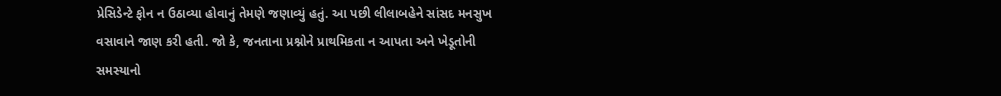પ્રેસિડેન્ટે ફોન ન ઉઠાવ્યા હોવાનું તેમણે જણાવ્યું હતું. આ પછી લીલાબહેને સાંસદ મનસુખ વસાવાને જાણ કરી હતી. જો કે, જનતાના પ્રશ્નોને પ્રાથમિકતા ન આપતા અને ખેડૂતોની સમસ્યાનો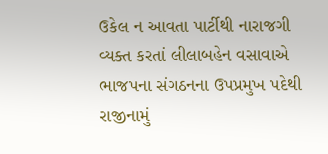ઉકેલ ન આવતા પાર્ટીથી નારાજગી વ્યક્ત કરતાં લીલાબહેન વસાવાએ ભાજપના સંગઠનના ઉપપ્રમુખ પદેથી રાજીનામું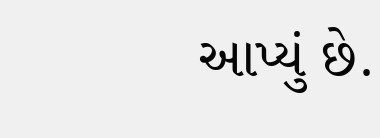આપ્યું છે.